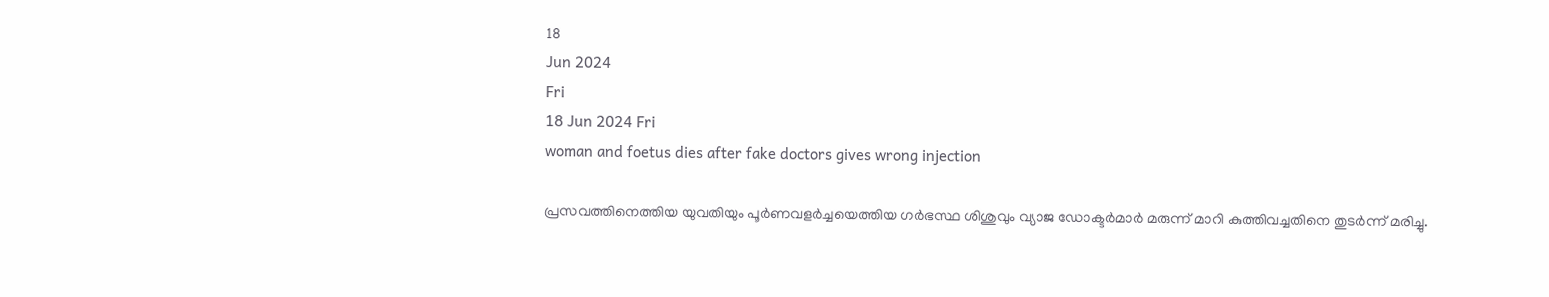18
Jun 2024
Fri
18 Jun 2024 Fri
woman and foetus dies after fake doctors gives wrong injection

പ്രസവത്തിനെത്തിയ യുവതിയും പൂർണവളർച്ചയെത്തിയ ഗർഭസ്ഥ ശിശുവും വ്യാജ ഡോക്ടർമാർ മരുന്ന് മാറി കുത്തിവച്ചതിനെ തുടർന്ന് മരിച്ചു.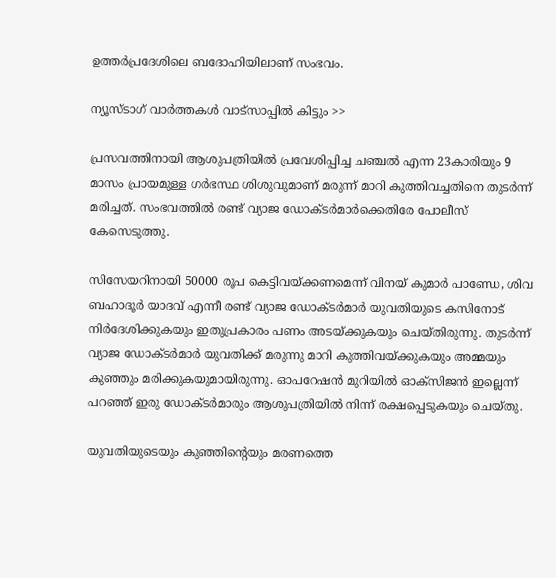ഉത്തർപ്രദേശിലെ ബദോഹിയിലാണ് സംഭവം.

ന്യൂസ്ടാഗ് വാര്‍ത്തകള്‍ വാട്‌സാപ്പില്‍ കിട്ടും >>

പ്രസവത്തിനായി ആശുപത്രിയിൽ പ്രവേശിപ്പിച്ച ചഞ്ചൽ എന്ന 23കാരിയും 9 മാസം പ്രായമുള്ള ഗർഭസ്ഥ ശിശുവുമാണ് മരുന്ന് മാറി കുത്തിവച്ചതിനെ തുടർന്ന് മരിച്ചത്. സംഭവത്തിൽ രണ്ട് വ്യാജ ഡോക്ടർമാർക്കെതിരേ പോലീസ് കേസെടുത്തു.

സിസേയറിനായി 50000 രൂപ കെട്ടിവയ്ക്കണമെന്ന് വിനയ് കുമാർ പാണ്ഡേ, ശിവ ബഹാദൂർ യാദവ് എന്നീ രണ്ട് വ്യാജ ഡോക്ടർമാർ യുവതിയുടെ കസിനോട് നിർദേശിക്കുകയും ഇതുപ്രകാരം പണം അടയ്ക്കുകയും ചെയ്തിരുന്നു. തുടർന്ന് വ്യാജ ഡോക്ടർമാർ യുവതിക്ക് മരുന്നു മാറി കുത്തിവയ്ക്കുകയും അമ്മയും കുഞ്ഞും മരിക്കുകയുമായിരുന്നു. ഓപറേഷൻ മുറിയിൽ ഓക്സിജൻ ഇല്ലെന്ന് പറഞ്ഞ് ഇരു ഡോക്ടർമാരും ആശുപത്രിയിൽ നിന്ന് രക്ഷപ്പെടുകയും ചെയ്തു.

യുവതിയുടെയും കുഞ്ഞിന്റെയും മരണത്തെ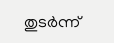തുടർന്ന്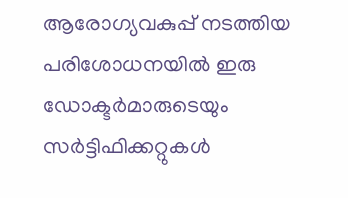ആരോഗ്യവകുപ്പ് നടത്തിയ പരിശോധനയിൽ ഇരു ഡോക്ടർമാരുടെയും സർട്ടിഫിക്കറ്റുകൾ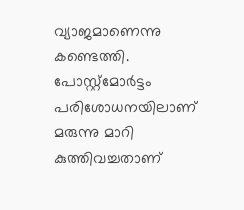വ്യാജമാണെന്നു കണ്ടെത്തി. പോസ്റ്റ്മോർട്ടം പരിശോധനയിലാണ് മരുന്നു മാറി കുത്തിവച്ചതാണ്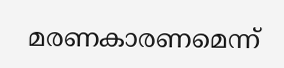മരണകാരണമെന്ന്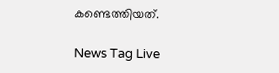കണ്ടെത്തിയത്.

News Tag Live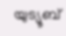യുട്യൂബ്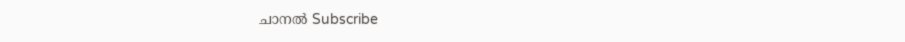ചാനല്‍ Subscribe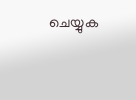ചെയ്യുക